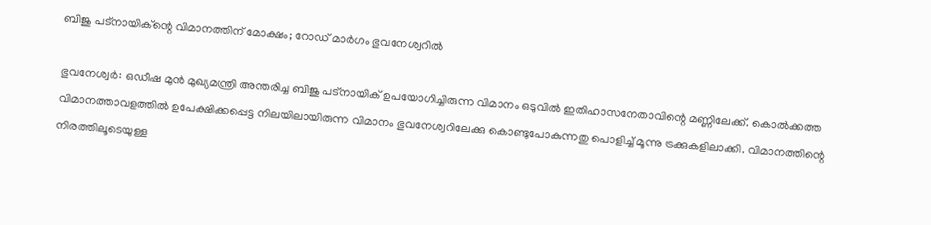ബിജു പട്‌നായിക്ന്റെ വിമാനത്തിന് മോക്ഷം; റോഡ് മാര്‍ഗം ഭുവനേശ്വറില്‍

ഭുവനേശ്വര്‍: ഒഡീഷ മുന്‍ മുഖ്യമന്ത്രി അന്തരിച്ച ബിജു പട്‌നായിക് ഉപയോഗിച്ചിരുന്ന വിമാനം ഒടുവില്‍ ഇതിഹാസനേതാവിന്റെ മണ്ണിലേക്ക്. കൊല്‍ക്കത്ത വിമാനത്താവളത്തില്‍ ഉപേക്ഷിക്കപ്പെട്ട നിലയിലായിരുന്ന വിമാനം ഭുവനേശ്വറിലേക്കു കൊണ്ടുപോകുന്നതു പൊളിച്ച് മൂന്നു ട്രക്കുകളിലാക്കി. വിമാനത്തിന്റെ നിരത്തിലൂടെയുള്ള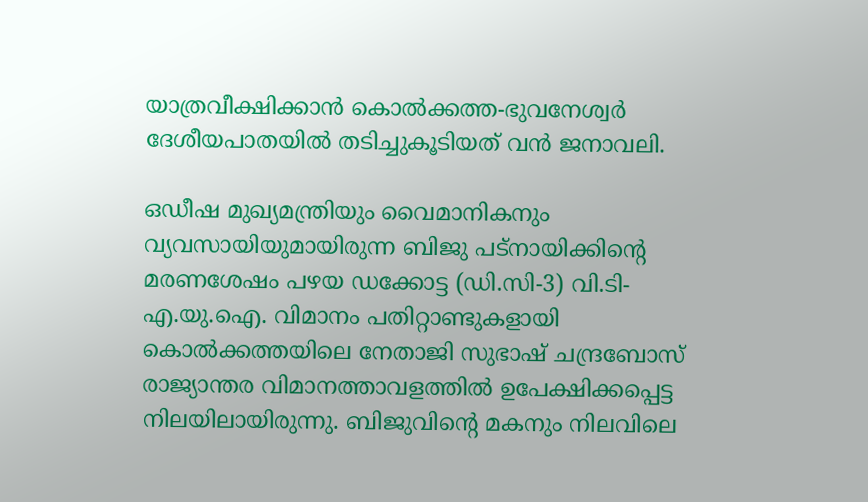യാത്രവീക്ഷിക്കാന്‍ കൊല്‍ക്കത്ത-ഭുവനേശ്വര്‍ ദേശീയപാതയില്‍ തടിച്ചുകൂടിയത് വന്‍ ജനാവലി.

ഒഡീഷ മുഖ്യമന്ത്രിയും വൈമാനികനും വ്യവസായിയുമായിരുന്ന ബിജു പട്‌നായിക്കിന്റെ മരണശേഷം പഴയ ഡക്കോട്ട (ഡി.സി-3) വി.ടി-എ.യു.ഐ. വിമാനം പതിറ്റാണ്ടുകളായി കൊല്‍ക്കത്തയിലെ നേതാജി സുഭാഷ് ചന്ദ്രബോസ് രാജ്യാന്തര വിമാനത്താവളത്തില്‍ ഉപേക്ഷിക്കപ്പെട്ട നിലയിലായിരുന്നു. ബിജുവിന്റെ മകനും നിലവിലെ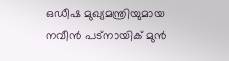ഒഡീഷ മുഖ്യമന്ത്രിയുമായ നവീന്‍ പട്‌നായിക് മുന്‍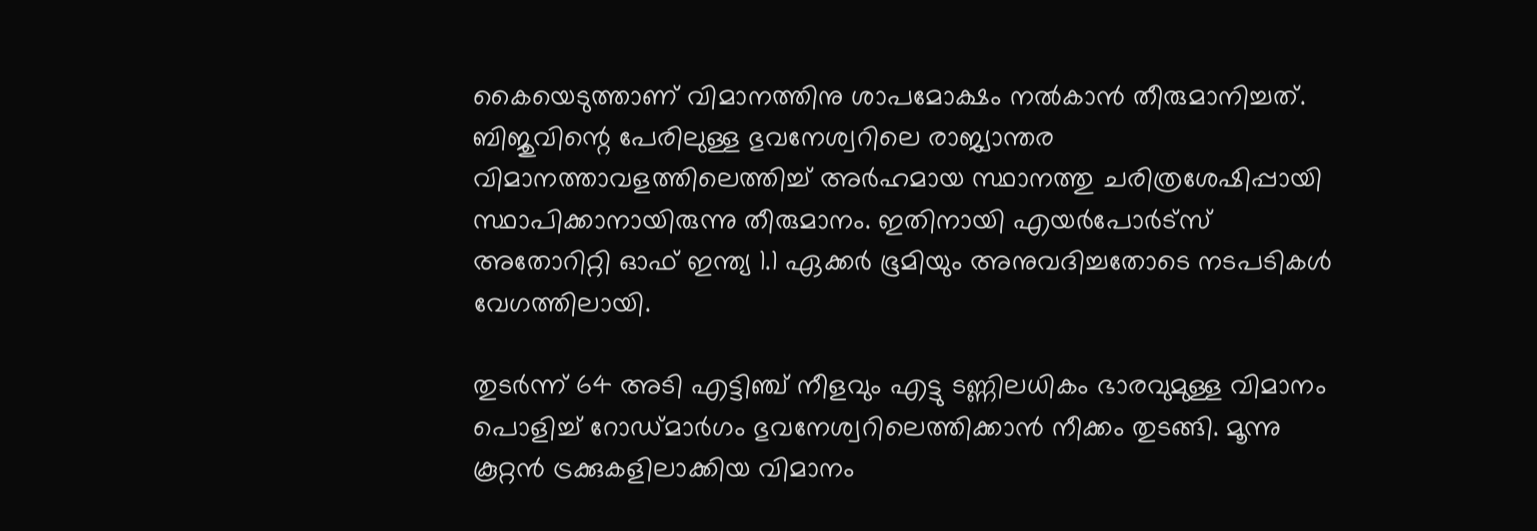കൈയെടുത്താണ് വിമാനത്തിനു ശാപമോക്ഷം നല്‍കാന്‍ തീരുമാനിച്ചത്. ബിജുവിന്റെ പേരിലുള്ള ഭുവനേശ്വറിലെ രാജ്യാന്തര വിമാനത്താവളത്തിലെത്തിച്ച് അര്‍ഹമായ സ്ഥാനത്തു ചരിത്രശേഷിപ്പായി സ്ഥാപിക്കാനായിരുന്നു തീരുമാനം. ഇതിനായി എയര്‍പോര്‍ട്‌സ് അതോറിറ്റി ഓഫ് ഇന്ത്യ 1.1 ഏക്കര്‍ ഭൂമിയും അനുവദിച്ചതോടെ നടപടികള്‍ വേഗത്തിലായി.

തുടര്‍ന്ന് 64 അടി എട്ടിഞ്ച് നീളവും എട്ടു ടണ്ണിലധികം ഭാരവുമുള്ള വിമാനം പൊളിച്ച് റോഡ്മാര്‍ഗം ഭുവനേശ്വറിലെത്തിക്കാന്‍ നീക്കം തുടങ്ങി. മൂന്നു കൂറ്റന്‍ ട്രക്കുകളിലാക്കിയ വിമാനം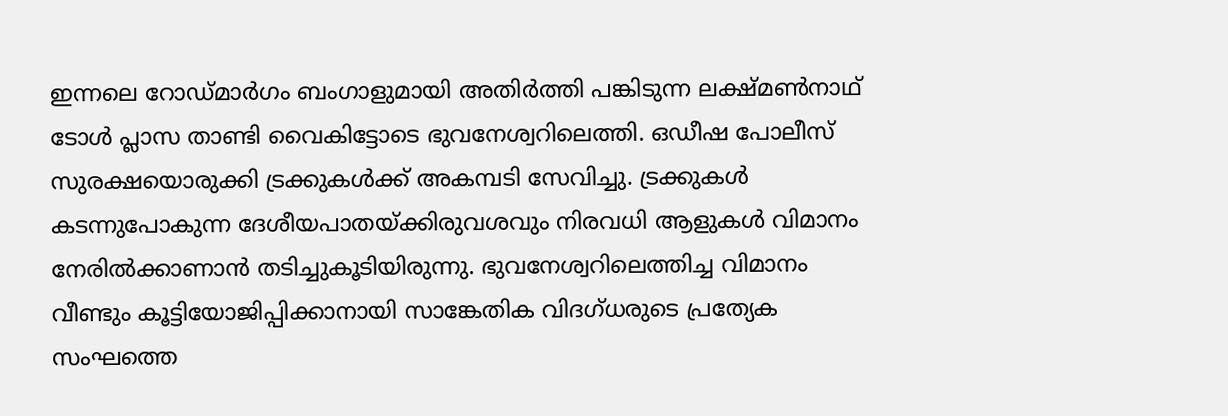ഇന്നലെ റോഡ്മാര്‍ഗം ബംഗാളുമായി അതിര്‍ത്തി പങ്കിടുന്ന ലക്ഷ്മണ്‍നാഥ് ടോള്‍ പ്ലാസ താണ്ടി വൈകിട്ടോടെ ഭുവനേശ്വറിലെത്തി. ഒഡീഷ പോലീസ് സുരക്ഷയൊരുക്കി ട്രക്കുകള്‍ക്ക് അകമ്പടി സേവിച്ചു. ട്രക്കുകള്‍ കടന്നുപോകുന്ന ദേശീയപാതയ്ക്കിരുവശവും നിരവധി ആളുകള്‍ വിമാനം നേരില്‍ക്കാണാന്‍ തടിച്ചുകൂടിയിരുന്നു. ഭുവനേശ്വറിലെത്തിച്ച വിമാനം വീണ്ടും കൂട്ടിയോജിപ്പിക്കാനായി സാങ്കേതിക വിദഗ്ധരുടെ പ്രത്യേക സംഘത്തെ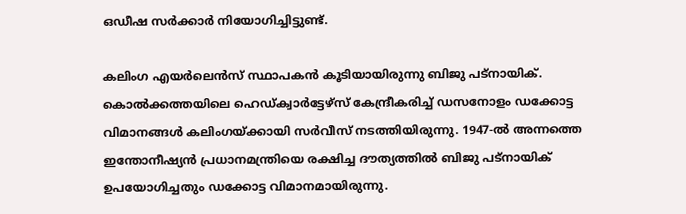ഒഡീഷ സര്‍ക്കാര്‍ നിയോഗിച്ചിട്ടുണ്ട്.

കലിംഗ എയർലെന്‍സ് സ്ഥാപകന്‍ കൂടിയായിരുന്നു ബിജു പട്‌നായിക്. കൊല്‍ക്കത്തയിലെ ഹെഡ്ക്വാര്‍ട്ടേഴ്‌സ് കേന്ദ്രീകരിച്ച് ഡസനോളം ഡക്കോട്ട വിമാനങ്ങള്‍ കലിംഗയ്ക്കായി സര്‍വീസ് നടത്തിയിരുന്നു. 1947-ല്‍ അന്നത്തെ ഇന്തോനീഷ്യന്‍ പ്രധാനമന്ത്രിയെ രക്ഷിച്ച ദൗത്യത്തില്‍ ബിജു പട്‌നായിക് ഉപയോഗിച്ചതും ഡക്കോട്ട വിമാനമായിരുന്നു.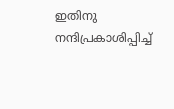ഇതിനു നന്ദിപ്രകാശിപ്പിച്ച്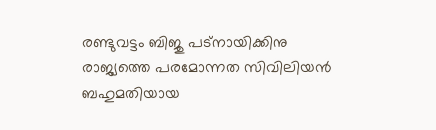രണ്ടുവട്ടം ബിജു പട്‌നായിക്കിനു രാജ്യത്തെ പരമോന്നത സിവിലിയന്‍ ബഹുമതിയായ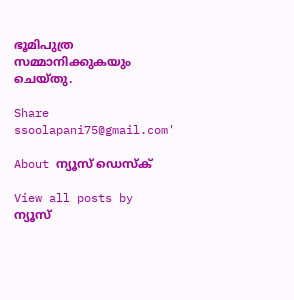ഭൂമിപുത്ര സമ്മാനിക്കുകയും ചെയ്തു.

Share
ssoolapani75@gmail.com'

About ന്യൂസ് ഡെസ്ക്

View all posts by ന്യൂസ്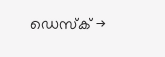ഡെസ്ക് →